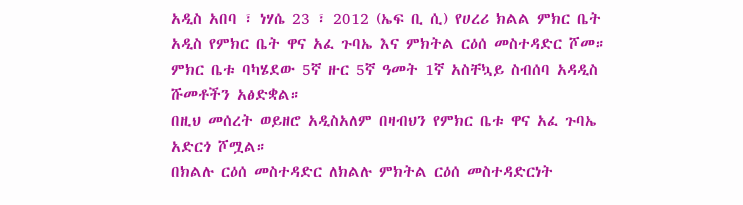አዲስ አበባ ፣ ነሃሴ 23 ፣ 2012 (ኤፍ ቢ ሲ) የሀረሪ ክልል ምክር ቤት አዲስ የምክር ቤት ዋና አፈ ጉባኤ እና ምክትል ርዕሰ መስተዳድር ሾመ።
ምክር ቤቱ ባካሄደው 5ኛ ዙር 5ኛ ዓመት 1ኛ አስቸኳይ ስብሰባ አዳዲስ ሹመቶችን አፅድቋል።
በዚህ መሰረት ወይዘሮ አዲስአለም በዛብህን የምክር ቤቱ ዋና አፈ ጉባኤ አድርጎ ሾሟል።
በክልሉ ርዕሰ መስተዳድር ለክልሉ ምክትል ርዕሰ መስተዳድርነት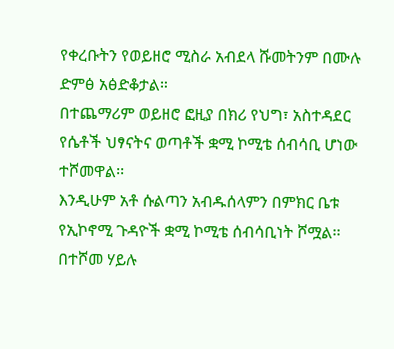የቀረቡትን የወይዘሮ ሚስራ አብደላ ሹመትንም በሙሉ ድምፅ አፅድቆታል።
በተጨማሪም ወይዘሮ ፎዚያ በክሪ የህግ፣ አስተዳደር የሴቶች ህፃናትና ወጣቶች ቋሚ ኮሚቴ ሰብሳቢ ሆነው ተሾመዋል፡፡
እንዲሁም አቶ ሱልጣን አብዱሰላምን በምክር ቤቱ የኢኮኖሚ ጉዳዮች ቋሚ ኮሚቴ ሰብሳቢነት ሾሟል፡፡
በተሾመ ሃይሉ